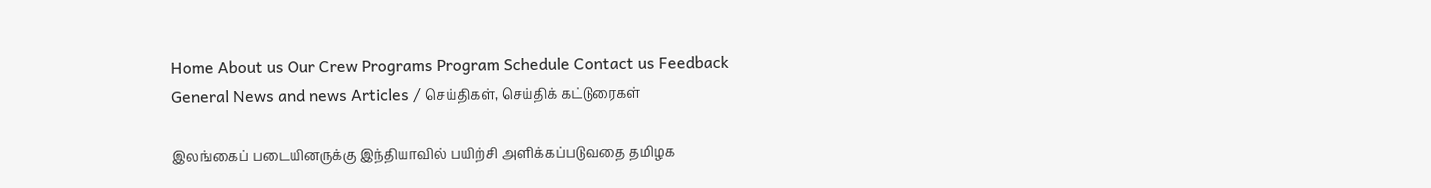Home About us Our Crew Programs Program Schedule Contact us Feedback
General News and news Articles / செய்திகள், செய்திக் கட்டுரைகள்

இலங்கைப் படையினருக்கு இந்தியாவில் பயிற்சி அளிக்கப்படுவதை தமிழக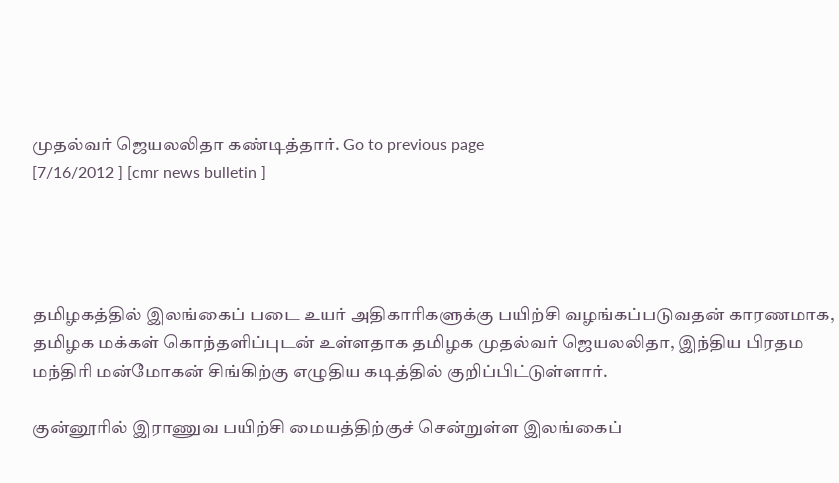முதல்வர் ஜெயலலிதா கண்டித்தார். Go to previous page
[7/16/2012 ] [cmr news bulletin ]




தமிழகத்தில் இலங்கைப் படை உயர் அதிகாரிகளுக்கு பயிற்சி வழங்கப்படுவதன் காரணமாக, தமிழக மக்கள் கொந்தளிப்புடன் உள்ளதாக தமிழக முதல்வர் ஜெயலலிதா, இந்திய பிரதம மந்திரி மன்மோகன் சிங்கிற்கு எழுதிய கடித்தில் குறிப்பிட்டுள்ளார்.

குன்னூரில் இராணுவ பயிற்சி மையத்திற்குச் சென்றுள்ள இலங்கைப்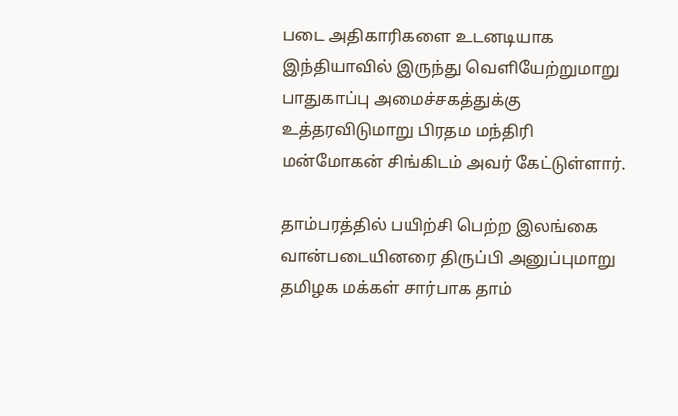படை அதிகாரிகளை உடனடியாக இந்தியாவில் இருந்து வெளியேற்றுமாறு பாதுகாப்பு அமைச்சகத்துக்கு உத்தரவிடுமாறு பிரதம மந்திரி மன்மோகன் சிங்கிடம் அவர் கேட்டுள்ளார்.

தாம்பரத்தில் பயிற்சி பெற்ற இலங்கை வான்படையினரை திருப்பி அனுப்புமாறு தமிழக மக்கள் சார்பாக தாம்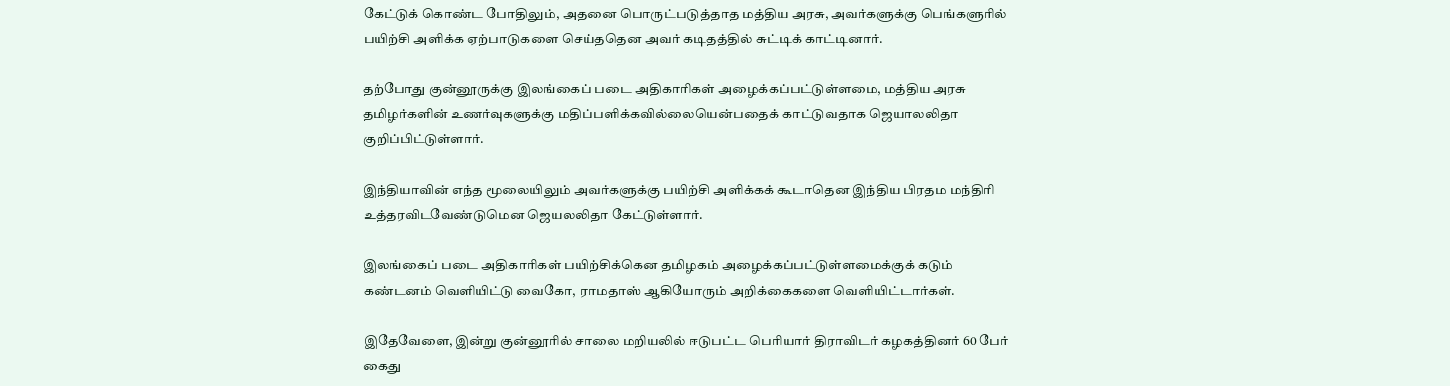கேட்டுக் கொண்ட போதிலும், அதனை பொருட்படுத்தாத மத்திய அரசு, அவர்களுக்கு பெங்களுரில் பயிற்சி அளிக்க ஏற்பாடுகளை செய்ததென அவர் கடிதத்தில் சுட்டிக் காட்டினார்.

தற்போது குன்னூருக்கு இலங்கைப் படை அதிகாரிகள் அழைக்கப்பட்டுள்ளமை, மத்திய அரசு தமிழர்களின் உணர்வுகளுக்கு மதிப்பளிக்கவில்லையென்பதைக் காட்டுவதாக ஜெயாலலிதா குறிப்பிட்டுள்ளார்.

இந்தியாவின் எந்த மூலையிலும் அவர்களுக்கு பயிற்சி அளிக்கக் கூடாதென இந்திய பிரதம மந்திரி உத்தரவிடவேண்டுமென ஜெயலலிதா கேட்டுள்ளார்.

இலங்கைப் படை அதிகாரிகள் பயிற்சிக்கென தமிழகம் அழைக்கப்பட்டுள்ளமைக்குக் கடும் கண்டனம் வெளியிட்டு வைகோ, ராமதாஸ் ஆகியோரும் அறிக்கைகளை வெளியிட்டார்கள்.

இதேவேளை, இன்று குன்னூரில் சாலை மறியலில் ஈடுபட்ட பெரியார் திராவிடர் கழகத்தினர் 60 பேர் கைது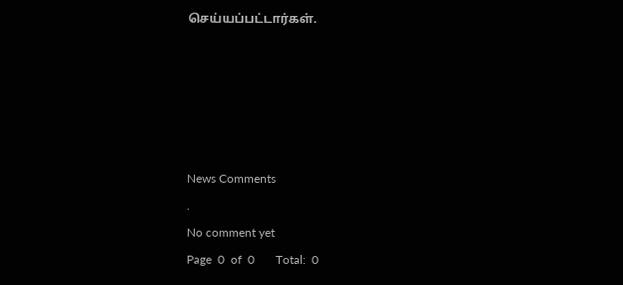செய்யப்பட்டார்கள்.





News Comments
.
No comment yet
Page  0  of  0       Total:  0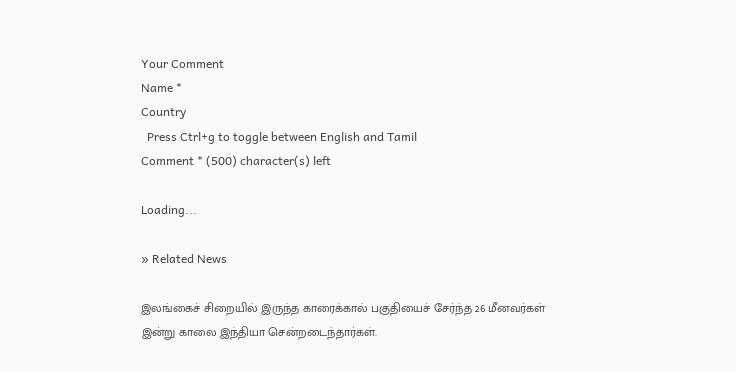Your Comment
Name *
Country
  Press Ctrl+g to toggle between English and Tamil
Comment * (500) character(s) left

Loading...

» Related News

இலங்கைச் சிறையில் இருந்த காரைக்கால் பகுதியைச் சேர்ந்த 26 மீனவர்கள் இன்று காலை இந்தியா சென்றடைந்தார்கள்.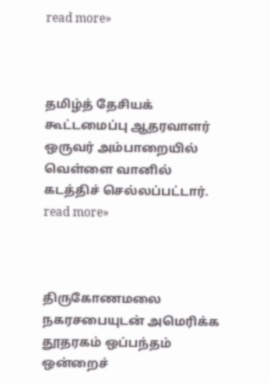read more»



தமிழ்த் தேசியக் கூட்டமைப்பு ஆதரவாளர் ஒருவர் அம்பாறையில் வெள்ளை வானில் கடத்திச் செல்லப்பட்டார்.
read more»



திருகோணமலை நகரசபையுடன் அமெரிக்க தூதரகம் ஒப்பந்தம் ஒன்றைச்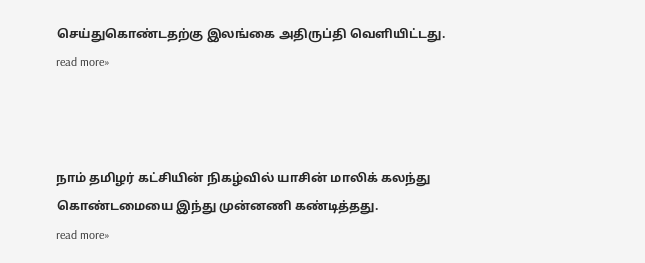செய்துகொண்டதற்கு இலங்கை அதிருப்தி வெளியிட்டது.
read more»



நாம் தமிழர் கட்சியின் நிகழ்வில் யாசின் மாலிக் கலந்து கொண்டமையை இந்து முன்னணி கண்டித்தது.
read more»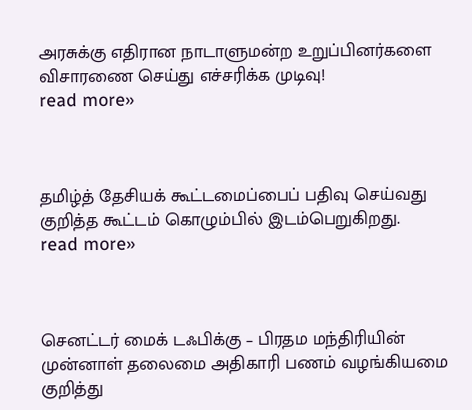அரசுக்கு எதிரான நாடாளுமன்ற உறுப்பினர்களை விசாரணை செய்து எச்சரிக்க முடிவு!
read more»



தமிழ்த் தேசியக் கூட்டமைப்பைப் பதிவு செய்வது குறித்த கூட்டம் கொழும்பில் இடம்பெறுகிறது.
read more»



செனட்டர் மைக் டஃபிக்கு – பிரதம மந்திரியின் முன்னாள் தலைமை அதிகாரி பணம் வழங்கியமை குறித்து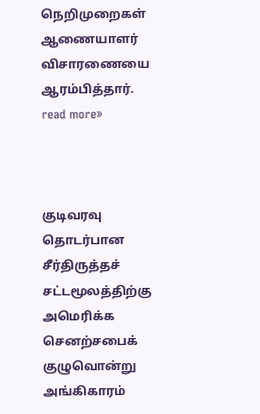நெறிமுறைகள் ஆணையாளர் விசாரணையை ஆரம்பித்தார்.
read more»



குடிவரவு தொடர்பான சீர்திருத்தச் சட்டமூலத்திற்கு அமெரிக்க செனற்சபைக் குழுவொன்று அங்கிகாரம்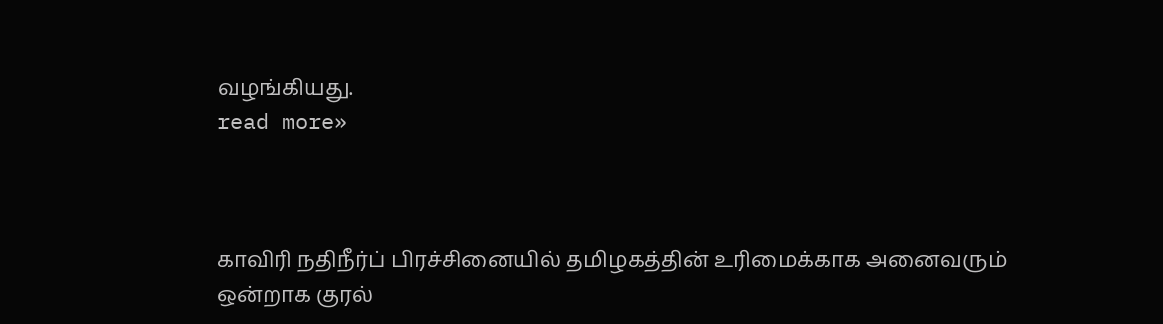வழங்கியது.
read more»



காவிரி நதிநீர்ப் பிரச்சினையில் தமிழகத்தின் உரிமைக்காக அனைவரும் ஒன்றாக குரல்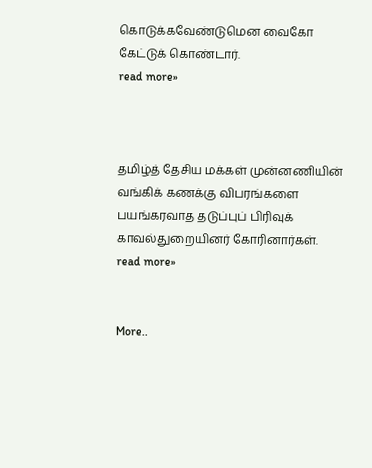கொடுக்கவேண்டுமென வைகோ கேட்டுக் கொண்டார்.
read more»



தமிழ்த் தேசிய மக்கள் முன்னணியின் வங்கிக் கணக்கு விபரங்களை பயங்கரவாத தடுப்புப் பிரிவுக் காவல்துறையினர் கோரினார்கள்.
read more»


More..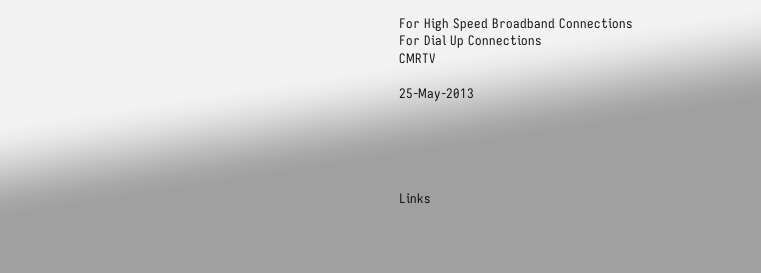For High Speed Broadband Connections
For Dial Up Connections
CMRTV

25-May-2013





Links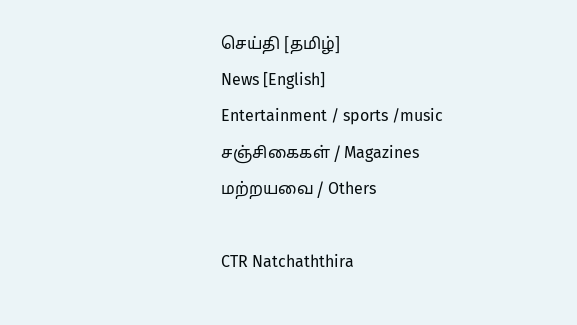செய்தி [தமிழ்]
News [English]
Entertainment / sports /music
சஞ்சிகைகள் / Magazines
மற்றயவை / Others

CTR Natchaththira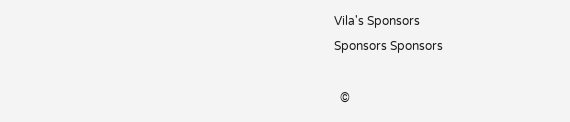Vila's Sponsors
Sponsors Sponsors

  ©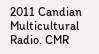2011 Candian Multicultural Radio. CMR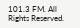101.3 FM. All Rights Reserved.